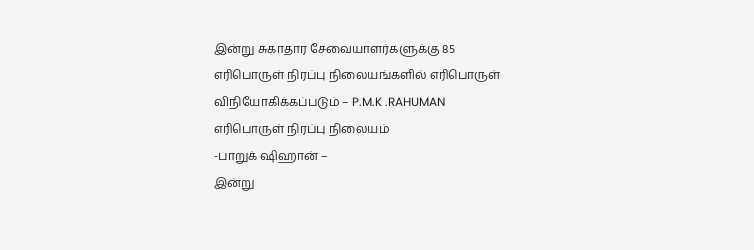இன்று சுகாதார சேவையாளர்களுக்கு 85 எரிபொருள் நிரப்பு நிலையங்களில் எரிபொருள் விநியோகிக்கப்படும் – P.M.K .RAHUMAN எரிபொருள் நிரப்பு நிலையம்
-பாறுக் ஷிஹான் –
இன்று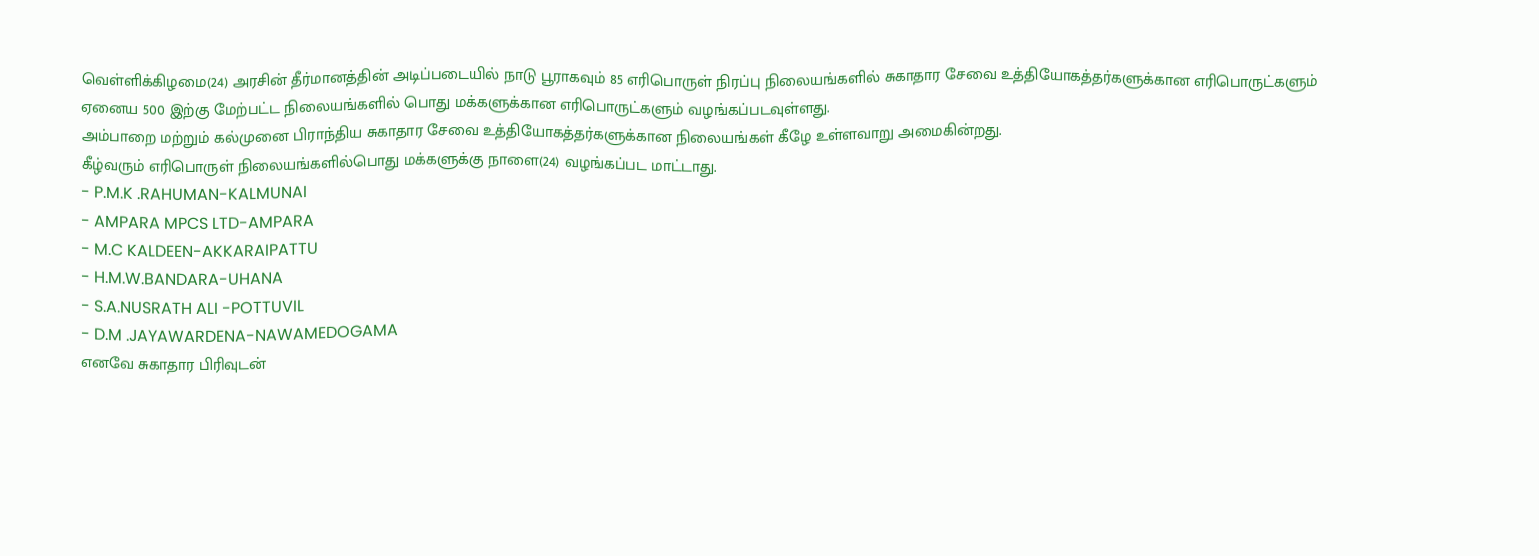வெள்ளிக்கிழமை(24) அரசின் தீர்மானத்தின் அடிப்படையில் நாடு பூராகவும் 85 எரிபொருள் நிரப்பு நிலையங்களில் சுகாதார சேவை உத்தியோகத்தர்களுக்கான எரிபொருட்களும் ஏனைய 500 இற்கு மேற்பட்ட நிலையங்களில் பொது மக்களுக்கான எரிபொருட்களும் வழங்கப்படவுள்ளது.
அம்பாறை மற்றும் கல்முனை பிராந்திய சுகாதார சேவை உத்தியோகத்தர்களுக்கான நிலையங்கள் கீழே உள்ளவாறு அமைகின்றது.
கீழ்வரும் எரிபொருள் நிலையங்களில்பொது மக்களுக்கு நாளை(24) வழங்கப்பட மாட்டாது.
- P.M.K .RAHUMAN-KALMUNAI
- AMPARA MPCS LTD-AMPARA
- M.C KALDEEN-AKKARAIPATTU
- H.M.W.BANDARA-UHANA
- S.A.NUSRATH ALI -POTTUVIL
- D.M .JAYAWARDENA-NAWAMEDOGAMA
எனவே சுகாதார பிரிவுடன்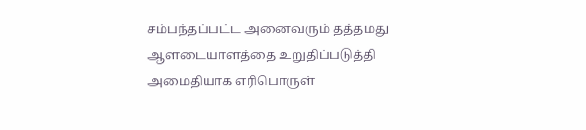சம்பந்தப்பட்ட அனைவரும் தத்தமது ஆளடையாளத்தை உறுதிப்படுத்தி அமைதியாக எரிபொருள்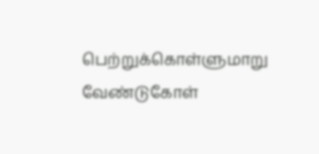பெற்றுக்கொள்ளுமாறு வேண்டுகோள்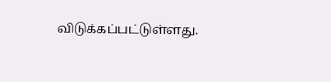விடுக்கப்பட்டுள்ளது.